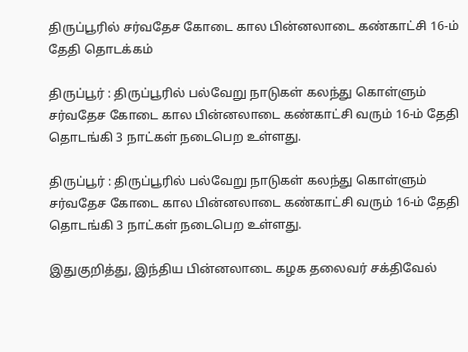திருப்பூரில் சர்வதேச கோடை கால பின்னலாடை கண்காட்சி 16-ம் தேதி தொடக்கம்

திருப்பூர் : திருப்பூரில் பல்வேறு நாடுகள் கலந்து கொள்ளும் சர்வதேச கோடை கால பின்னலாடை கண்காட்சி வரும் 16-ம் தேதி தொடங்கி 3 நாட்கள் நடைபெற உள்ளது.

திருப்பூர் : திருப்பூரில் பல்வேறு நாடுகள் கலந்து கொள்ளும் சர்வதேச கோடை கால பின்னலாடை கண்காட்சி வரும் 16-ம் தேதி தொடங்கி 3 நாட்கள் நடைபெற உள்ளது.

இதுகுறித்து, இந்திய பின்னலாடை கழக தலைவர் சக்திவேல்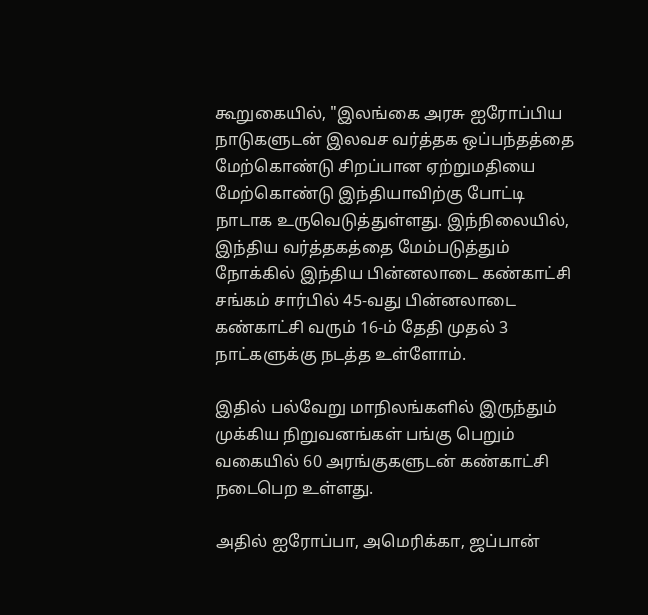கூறுகையில், "இலங்கை அரசு ஐரோப்பிய நாடுகளுடன் இலவச வர்த்தக ஒப்பந்தத்தை மேற்கொண்டு சிறப்பான ஏற்றுமதியை மேற்கொண்டு இந்தியாவிற்கு போட்டி நாடாக உருவெடுத்துள்ளது. இந்நிலையில், இந்திய வர்த்தகத்தை மேம்படுத்தும் நோக்கில் இந்திய பின்னலாடை கண்காட்சி சங்கம் சார்பில் 45-வது பின்னலாடை கண்காட்சி வரும் 16-ம் தேதி முதல் 3 நாட்களுக்கு நடத்த உள்ளோம்.

இதில் பல்வேறு மாநிலங்களில் இருந்தும் முக்கிய நிறுவனங்கள் பங்கு பெறும் வகையில் 60 அரங்குகளுடன் கண்காட்சி நடைபெற உள்ளது.

அதில் ஐரோப்பா, அமெரிக்கா, ஜப்பான்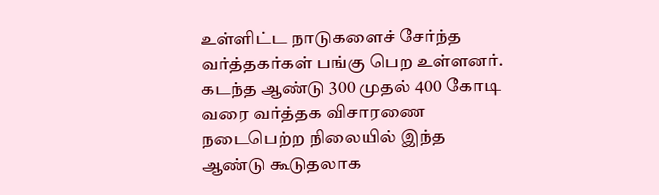உள்ளிட்ட நாடுகளைச் சேர்ந்த வர்த்தகர்கள் பங்கு பெற உள்ளனர். கடந்த ஆண்டு 300 முதல் 400 கோடி வரை வர்த்தக விசாரணை நடைபெற்ற நிலையில் இந்த ஆண்டு கூடுதலாக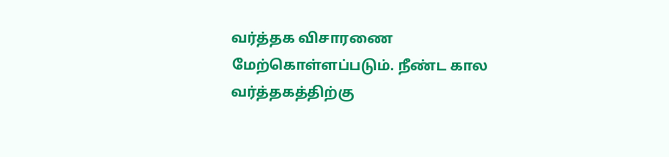வர்த்தக விசாரணை மேற்கொள்ளப்படும். நீண்ட கால வர்த்தகத்திற்கு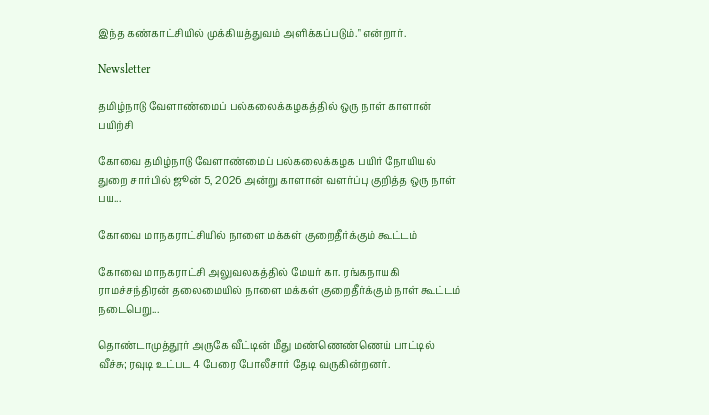இந்த கண்காட்சியில் முக்கியத்துவம் அளிக்கப்படும்." என்றார்.

Newsletter

தமிழ்நாடு வேளாண்மைப் பல்கலைக்கழகத்தில் ஒரு நாள் காளான் பயிற்சி

கோவை தமிழ்நாடு வேளாண்மைப் பல்கலைக்கழக பயிர் நோயியல் துறை சார்பில் ஜூன் 5, 2026 அன்று காளான் வளர்ப்பு குறித்த ஒரு நாள் பய...

கோவை மாநகராட்சியில் நாளை மக்கள் குறைதீர்க்கும் கூட்டம்

கோவை மாநகராட்சி அலுவலகத்தில் மேயர் கா. ரங்கநாயகி ராமச்சந்திரன் தலைமையில் நாளை மக்கள் குறைதீர்க்கும் நாள் கூட்டம் நடைபெறு...

தொண்டாமுத்தூர் அருகே வீட்டின் மீது மண்ணெண்ணெய் பாட்டில் வீச்சு; ரவுடி உட்பட 4 பேரை போலீசார் தேடி வருகின்றனர்.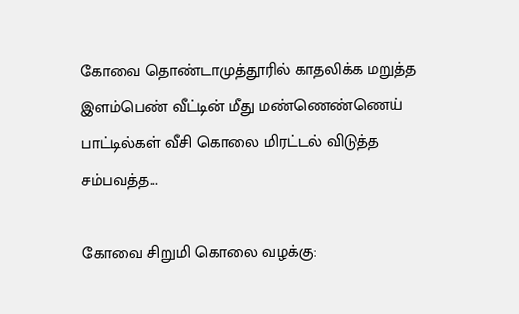கோவை தொண்டாமுத்தூரில் காதலிக்க மறுத்த இளம்பெண் வீட்டின் மீது மண்ணெண்ணெய் பாட்டில்கள் வீசி கொலை மிரட்டல் விடுத்த சம்பவத்த...

கோவை சிறுமி கொலை வழக்கு: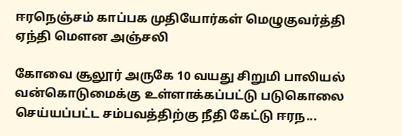ஈரநெஞ்சம் காப்பக முதியோர்கள் மெழுகுவர்த்தி ஏந்தி மௌன அஞ்சலி

கோவை சூலூர் அருகே 10 வயது சிறுமி பாலியல் வன்கொடுமைக்கு உள்ளாக்கப்பட்டு படுகொலை செய்யப்பட்ட சம்பவத்திற்கு நீதி கேட்டு ஈரந...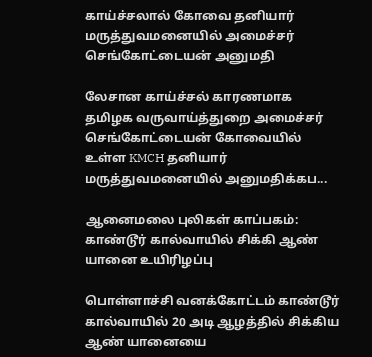காய்ச்சலால் கோவை தனியார் மருத்துவமனையில் அமைச்சர் செங்கோட்டையன் அனுமதி

லேசான காய்ச்சல் காரணமாக தமிழக வருவாய்த்துறை அமைச்சர் செங்கோட்டையன் கோவையில் உள்ள KMCH தனியார் மருத்துவமனையில் அனுமதிக்கப...

ஆனைமலை புலிகள் காப்பகம்: காண்டூர் கால்வாயில் சிக்கி ஆண் யானை உயிரிழப்பு

பொள்ளாச்சி வனக்கோட்டம் காண்டூர் கால்வாயில் 20 அடி ஆழத்தில் சிக்கிய ஆண் யானையை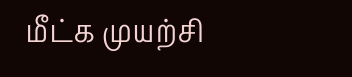மீட்க முயற்சி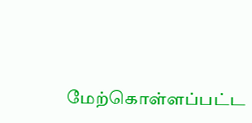மேற்கொள்ளப்பட்ட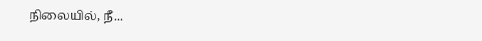நிலையில், நீ...